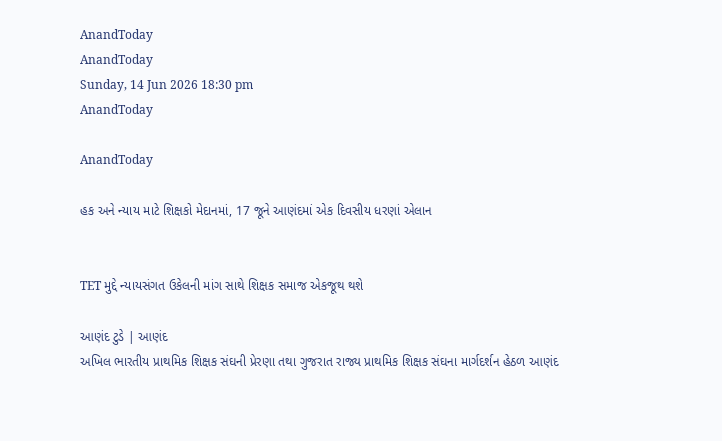AnandToday
AnandToday
Sunday, 14 Jun 2026 18:30 pm
AnandToday

AnandToday

હક અને ન્યાય માટે શિક્ષકો મેદાનમાં, 17 જૂને આણંદમાં એક દિવસીય ધરણાં એલાન


TET મુદ્દે ન્યાયસંગત ઉકેલની માંગ સાથે શિક્ષક સમાજ એકજૂથ થશે

આણંદ ટુડે | આણંદ
અખિલ ભારતીય પ્રાથમિક શિક્ષક સંઘની પ્રેરણા તથા ગુજરાત રાજ્ય પ્રાથમિક શિક્ષક સંઘના માર્ગદર્શન હેઠળ આણંદ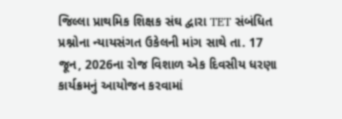જિલ્લા પ્રાથમિક શિક્ષક સંઘ દ્વારા TET સંબંધિત પ્રશ્નોના ન્યાયસંગત ઉકેલની માંગ સાથે તા. 17 જૂન, 2026ના રોજ વિશાળ એક દિવસીય ધરણા કાર્યક્રમનું આયોજન કરવામાં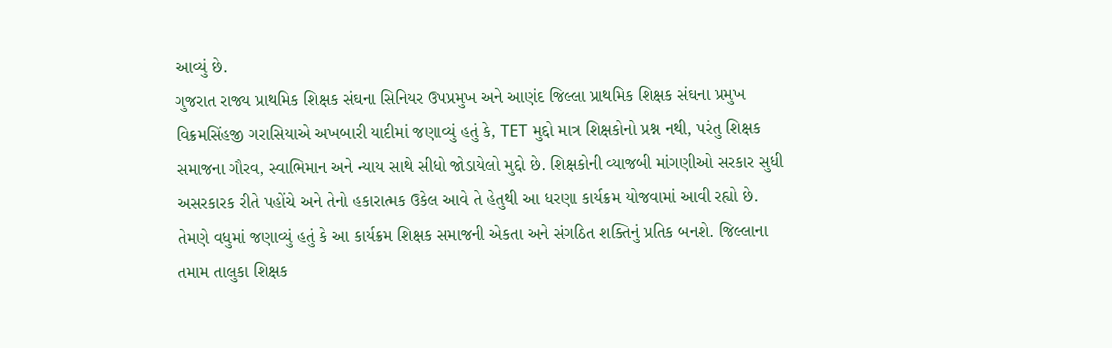આવ્યું છે.
ગુજરાત રાજ્ય પ્રાથમિક શિક્ષક સંઘના સિનિયર ઉપપ્રમુખ અને આણંદ જિલ્લા પ્રાથમિક શિક્ષક સંઘના પ્રમુખ વિક્રમસિંહજી ગરાસિયાએ અખબારી યાદીમાં જણાવ્યું હતું કે, TET મુદ્દો માત્ર શિક્ષકોનો પ્રશ્ન નથી, પરંતુ શિક્ષક સમાજના ગૌરવ, સ્વાભિમાન અને ન્યાય સાથે સીધો જોડાયેલો મુદ્દો છે. શિક્ષકોની વ્યાજબી માંગણીઓ સરકાર સુધી અસરકારક રીતે પહોંચે અને તેનો હકારાત્મક ઉકેલ આવે તે હેતુથી આ ધરણા કાર્યક્રમ યોજવામાં આવી રહ્યો છે.
તેમણે વધુમાં જણાવ્યું હતું કે આ કાર્યક્રમ શિક્ષક સમાજની એકતા અને સંગઠિત શક્તિનું પ્રતિક બનશે. જિલ્લાના તમામ તાલુકા શિક્ષક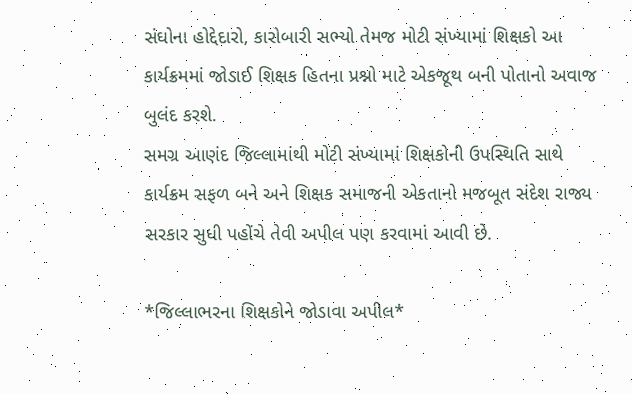સંઘોના હોદ્દેદારો, કારોબારી સભ્યો તેમજ મોટી સંખ્યામાં શિક્ષકો આ કાર્યક્રમમાં જોડાઈ શિક્ષક હિતના પ્રશ્નો માટે એકજૂથ બની પોતાનો અવાજ બુલંદ કરશે.
સમગ્ર આણંદ જિલ્લામાંથી મોટી સંખ્યામાં શિક્ષકોની ઉપસ્થિતિ સાથે કાર્યક્રમ સફળ બને અને શિક્ષક સમાજની એકતાનો મજબૂત સંદેશ રાજ્ય સરકાર સુધી પહોંચે તેવી અપીલ પણ કરવામાં આવી છે.

*જિલ્લાભરના શિક્ષકોને જોડાવા અપીલ*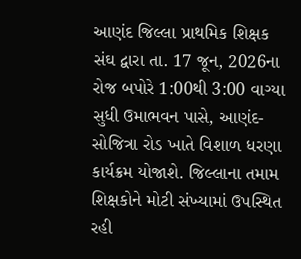આણંદ જિલ્લા પ્રાથમિક શિક્ષક સંઘ દ્વારા તા. 17 જૂન, 2026ના રોજ બપોરે 1:00થી 3:00 વાગ્યા સુધી ઉમાભવન પાસે, આણંદ-સોજિત્રા રોડ ખાતે વિશાળ ધરણા કાર્યક્રમ યોજાશે. જિલ્લાના તમામ શિક્ષકોને મોટી સંખ્યામાં ઉપસ્થિત રહી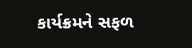કાર્યક્રમને સફળ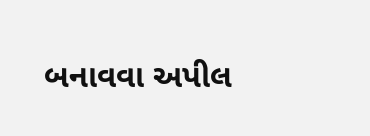બનાવવા અપીલ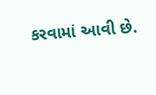કરવામાં આવી છે.